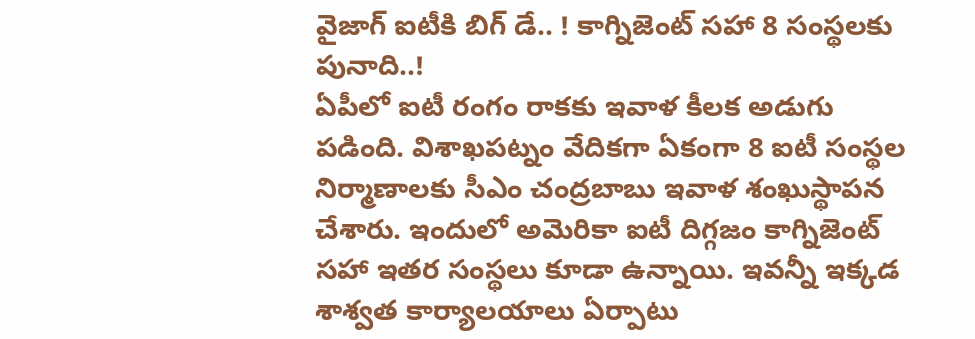వైజాగ్ ఐటీకి బిగ్ డే.. ! కాగ్నిజెంట్ సహా 8 సంస్థలకు పునాది..!
ఏపీలో ఐటీ రంగం రాకకు ఇవాళ కీలక అడుగు పడింది. విశాఖపట్నం వేదికగా ఏకంగా 8 ఐటీ సంస్థల నిర్మాణాలకు సీఎం చంద్రబాబు ఇవాళ శంఖుస్థాపన చేశారు. ఇందులో అమెరికా ఐటీ దిగ్గజం కాగ్నిజెంట్ సహా ఇతర సంస్థలు కూడా ఉన్నాయి. ఇవన్నీ ఇక్కడ శాశ్వత కార్యాలయాలు ఏర్పాటు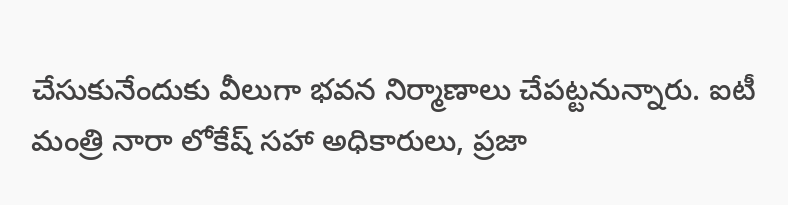చేసుకునేందుకు వీలుగా భవన నిర్మాణాలు చేపట్టనున్నారు. ఐటీ మంత్రి నారా లోకేష్ సహా అధికారులు, ప్రజా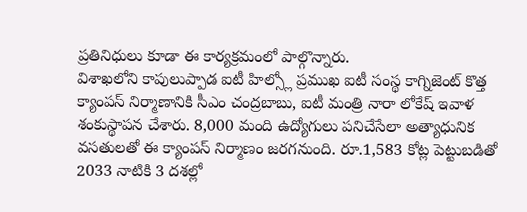ప్రతినిధులు కూడా ఈ కార్యక్రమంలో పాల్గొన్నారు.
విశాఖలోని కాపులుప్పాడ ఐటీ హిల్స్లో ప్రముఖ ఐటీ సంస్థ కాగ్నిజెంట్ కొత్త క్యాంపస్ నిర్మాణానికి సీఎం చంద్రబాబు, ఐటీ మంత్రి నారా లోకేష్ ఇవాళ శంకుస్థాపన చేశారు. 8,000 మంది ఉద్యోగులు పనిచేసేలా అత్యాధునిక వసతులతో ఈ క్యాంపస్ నిర్మాణం జరగనుంది. రూ.1,583 కోట్ల పెట్టుబడితో 2033 నాటికి 3 దశల్లో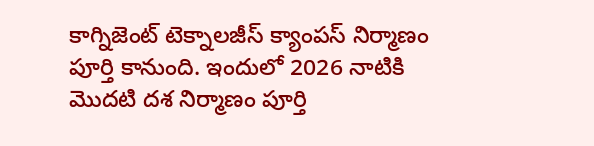కాగ్నిజెంట్ టెక్నాలజీస్ క్యాంపస్ నిర్మాణం పూర్తి కానుంది. ఇందులో 2026 నాటికి మొదటి దశ నిర్మాణం పూర్తి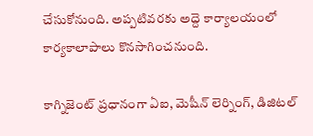చేసుకోనుంది. అప్పటివరకు అద్దె కార్యాలయంలో కార్యకాలాపాలు కొనసాగించనుంది.

కాగ్నిజెంట్ ప్రధానంగా ఏఐ, మెషీన్ లెర్నింగ్, డిజిటల్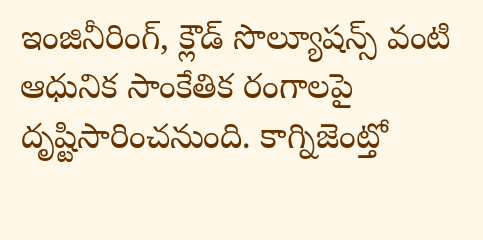ఇంజినీరింగ్, క్లౌడ్ సొల్యూషన్స్ వంటి ఆధునిక సాంకేతిక రంగాలపై దృష్టిసారించనుంది. కాగ్నిజెంట్తో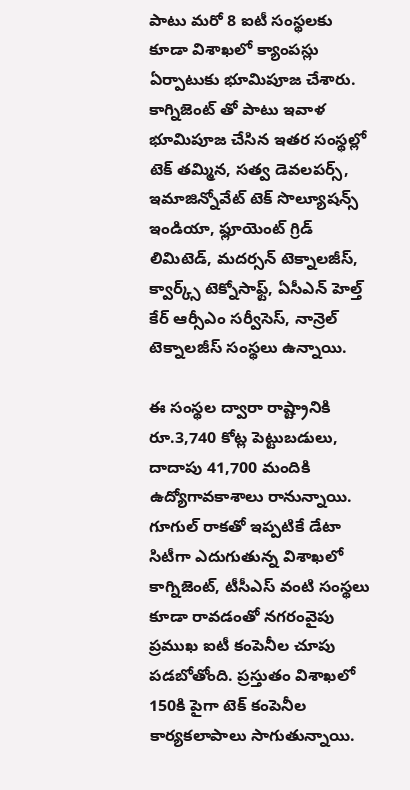పాటు మరో 8 ఐటీ సంస్థలకు కూడా విశాఖలో క్యాంపస్లు ఏర్పాటుకు భూమిపూజ చేశారు. కాగ్నిజెంట్ తో పాటు ఇవాళ భూమిపూజ చేసిన ఇతర సంస్థల్లో టెక్ తమ్మిన, సత్వ డెవలపర్స్, ఇమాజిన్నోవేట్ టెక్ సొల్యూషన్స్ ఇండియా, ఫ్లూయెంట్ గ్రిడ్ లిమిటెడ్, మదర్సన్ టెక్నాలజీస్, క్వార్క్స్ టెక్నోసాఫ్ట్, ఏసీఎన్ హెల్త్ కేర్ ఆర్సీఎం సర్వీసెస్, నాన్రెల్ టెక్నాలజీస్ సంస్థలు ఉన్నాయి.

ఈ సంస్థల ద్వారా రాష్ట్రానికి రూ.3,740 కోట్ల పెట్టుబడులు, దాదాపు 41,700 మందికి ఉద్యోగావకాశాలు రానున్నాయి. గూగుల్ రాకతో ఇప్పటికే డేటా సిటీగా ఎదుగుతున్న విశాఖలో కాగ్నిజెంట్, టీసీఎస్ వంటి సంస్థలు కూడా రావడంతో నగరంవైపు ప్రముఖ ఐటీ కంపెనీల చూపు పడబోతోంది. ప్రస్తుతం విశాఖలో 150కి పైగా టెక్ కంపెనీల కార్యకలాపాలు సాగుతున్నాయి.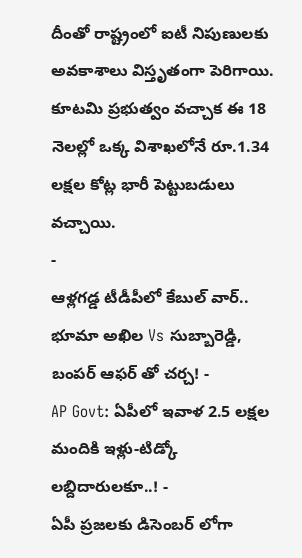దీంతో రాష్ట్రంలో ఐటీ నిపుణులకు అవకాశాలు విస్తృతంగా పెరిగాయి. కూటమి ప్రభుత్వం వచ్చాక ఈ 18 నెలల్లో ఒక్క విశాఖలోనే రూ.1.34 లక్షల కోట్ల భారీ పెట్టుబడులు వచ్చాయి.
-
ఆళ్లగడ్డ టీడీపీలో కేబుల్ వార్.. భూమా అఖిల Vs సుబ్బారెడ్డి, బంపర్ ఆఫర్ తో చర్చ! -
AP Govt: ఏపీలో ఇవాళ 2.5 లక్షల మందికి ఇళ్లు-టిడ్కో లబ్దిదారులకూ..! -
ఏపీ ప్రజలకు డిసెంబర్ లోగా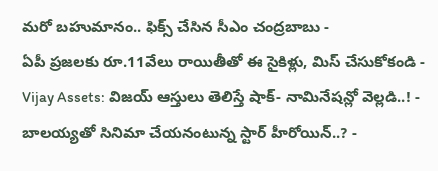మరో బహుమానం.. ఫిక్స్ చేసిన సీఎం చంద్రబాబు -
ఏపీ ప్రజలకు రూ.11వేలు రాయితీతో ఈ సైకిళ్లు, మిస్ చేసుకోకండి -
Vijay Assets: విజయ్ ఆస్తులు తెలిస్తే షాక్- నామినేషన్లో వెల్లడి..! -
బాలయ్యతో సినిమా చేయనంటున్న స్టార్ హీరోయిన్..? -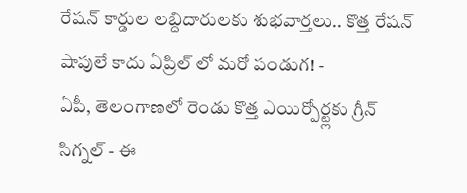రేషన్ కార్డుల లబ్దిదారులకు శుభవార్తలు.. కొత్త రేషన్ షాపులే కాదు ఏప్రిల్ లో మరో పండుగ! -
ఏపీ, తెలంగాణలో రెండు కొత్త ఎయిర్పోర్ట్లకు గ్రీన్ సిగ్నల్ - ఈ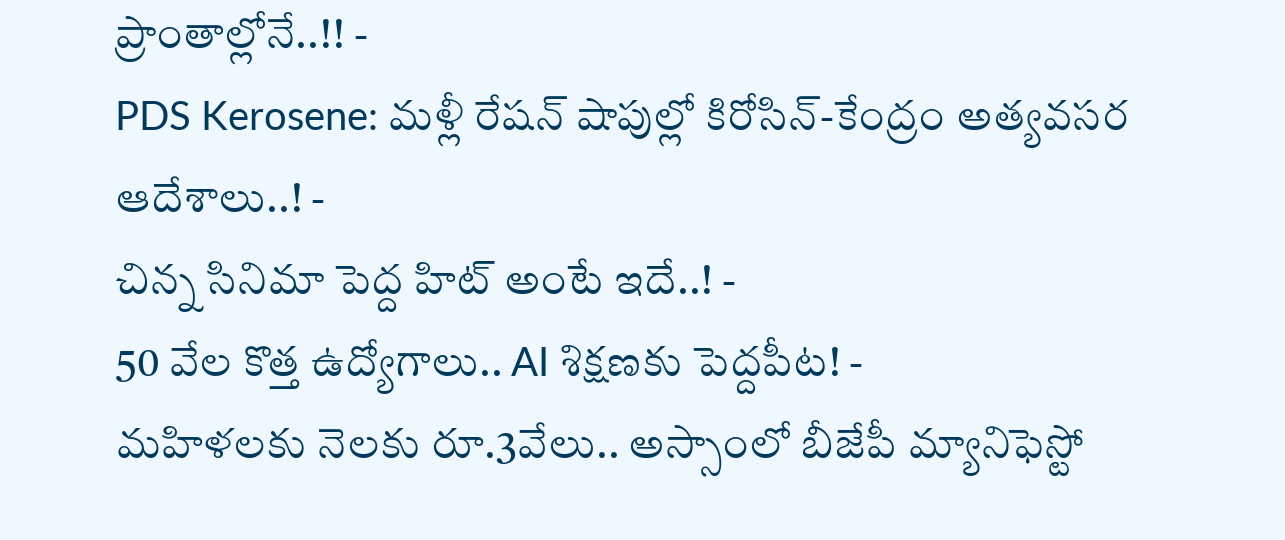ప్రాంతాల్లోనే..!! -
PDS Kerosene: మళ్లీ రేషన్ షాపుల్లో కిరోసిన్-కేంద్రం అత్యవసర ఆదేశాలు..! -
చిన్న సినిమా పెద్ద హిట్ అంటే ఇదే..! -
50 వేల కొత్త ఉద్యోగాలు.. AI శిక్షణకు పెద్దపీట! -
మహిళలకు నెలకు రూ.3వేలు.. అస్సాంలో బీజేపీ మ్యానిఫెస్టో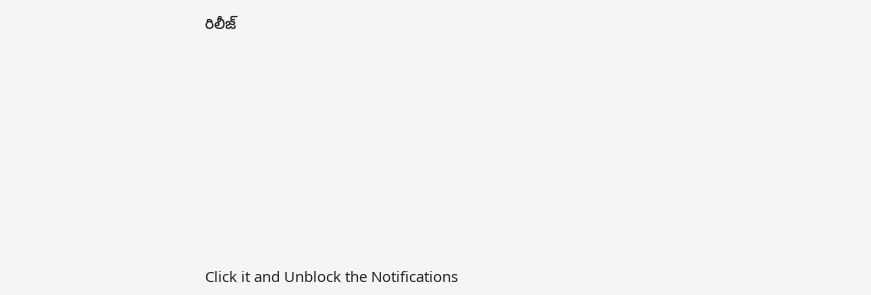రిలీజ్












Click it and Unblock the Notifications